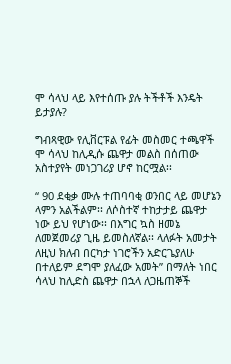ሞ ሳላህ ላይ እየተሰጡ ያሉ ትችቶች እንዴት ይታያሉ?

ግብጻዊው የሊቨርፑል የፊት መስመር ተጫዋች ሞ ሳላህ ከሊዲሱ ጨዋታ መልስ በሰጠው አስተያየት መነጋገሪያ ሆኖ ከርሟል፡፡

“ 90 ደቂቃ ሙሉ ተጠባባቂ ወንበር ላይ መሆኔን ላምን አልችልም፡፡ ለሶስተኛ ተከታታይ ጨዋታ ነው ይህ የሆነው፡፡ በእግር ኳስ ዘመኔ ለመጀመሪያ ጊዜ ይመስለኛል፡፡ ላለፉት አመታት ለዚህ ክለብ በርካታ ነገሮችን አድርጌያለሁ በተለይም ደግሞ ያለፈው አመት” በማለት ነበር ሳላህ ከሊድስ ጨዋታ በኋላ ለጋዜጠኞች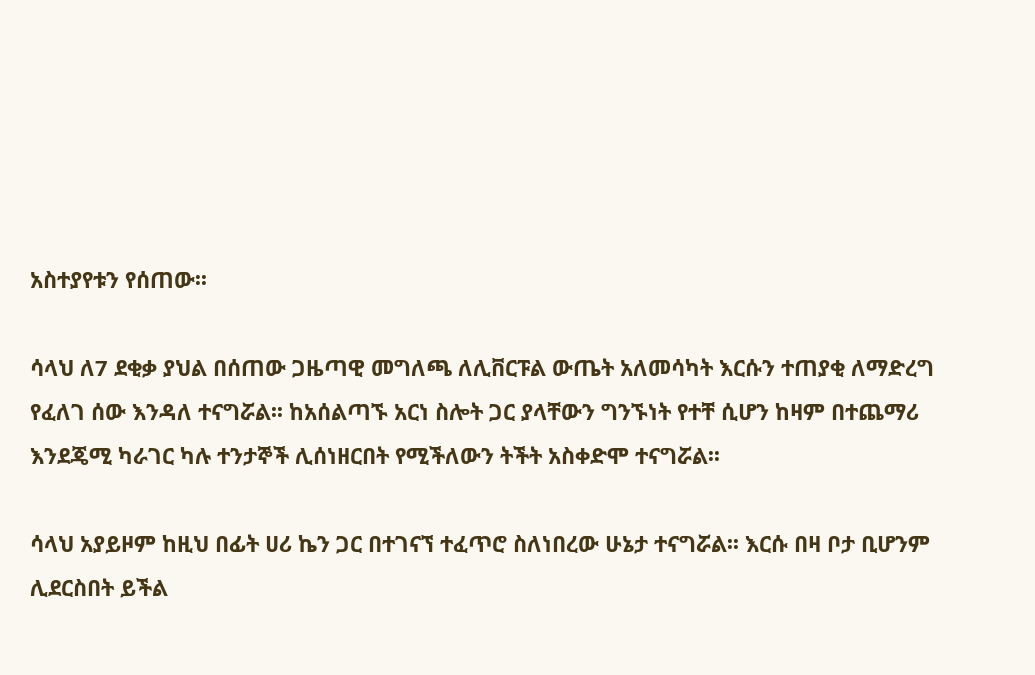አስተያየቱን የሰጠው፡፡

ሳላህ ለ7 ደቂቃ ያህል በሰጠው ጋዜጣዊ መግለጫ ለሊቨርፑል ውጤት አለመሳካት እርሱን ተጠያቂ ለማድረግ የፈለገ ሰው እንዳለ ተናግሯል፡፡ ከአሰልጣኙ አርነ ስሎት ጋር ያላቸውን ግንኙነት የተቸ ሲሆን ከዛም በተጨማሪ እንደጄሚ ካራገር ካሉ ተንታኞች ሊሰነዘርበት የሚችለውን ትችት አስቀድሞ ተናግሯል፡፡

ሳላህ አያይዞም ከዚህ በፊት ሀሪ ኬን ጋር በተገናኘ ተፈጥሮ ስለነበረው ሁኔታ ተናግሯል፡፡ እርሱ በዛ ቦታ ቢሆንም ሊደርስበት ይችል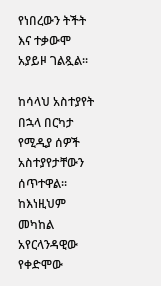የነበረውን ትችት እና ተቃውሞ አያይዞ ገልጿል፡፡

ከሳላህ አስተያየት በኋላ በርካታ የሚዲያ ሰዎች አስተያየታቸውን ሰጥተዋል፡፡ ከእነዚህም መካከል አየርላንዳዊው የቀድሞው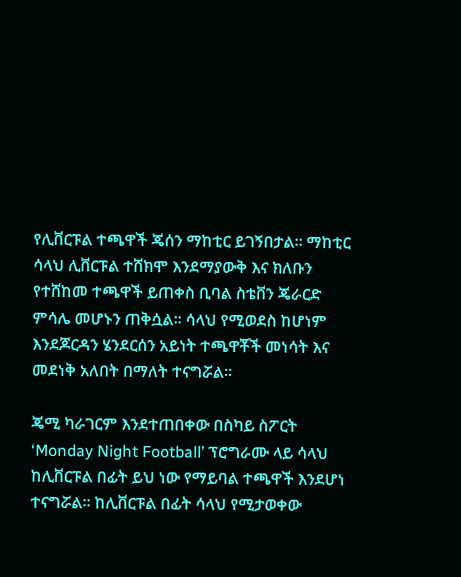የሊቨርፑል ተጫዋች ጄሰን ማከቲር ይገኝበታል፡፡ ማከቲር ሳላህ ሊቨርፑል ተሸክሞ እንደማያውቅ እና ክለቡን የተሸከመ ተጫዋች ይጠቀስ ቢባል ስቴቨን ጄራርድ ምሳሌ መሆኑን ጠቅሷል፡፡ ሳላህ የሚወደስ ከሆነም እንደጆርዳን ሄንደርሰን አይነት ተጫዋቾች መነሳት እና መደነቅ አለበት በማለት ተናግሯል፡፡

ጄሚ ካራገርም እንደተጠበቀው በስካይ ስፖርት ‘Monday Night Football’ ፕሮግራሙ ላይ ሳላህ ከሊቨርፑል በፊት ይህ ነው የማይባል ተጫዋች እንደሆነ ተናግሯል፡፡ ከሊቨርፑል በፊት ሳላህ የሚታወቀው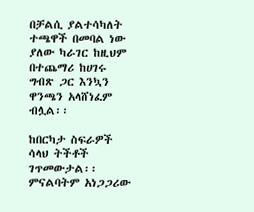በቻልሲ ያልተሳካለት ተጫዋች በመባል ነው ያለው ካራገር ከዚህም በተጨማሪ ከሀገሩ ግብጽ ጋር እንኳን ዋንጫን አላሸነፈም ብሏል፡፡

ከበርካታ ስፍራዎች ሳላህ ትችቶች ገጥመውታል፡፡ ምናልባትም አነጋጋሪው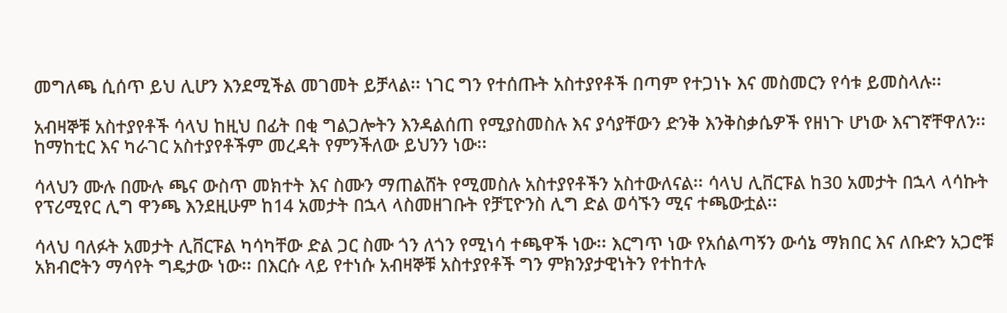መግለጫ ሲሰጥ ይህ ሊሆን እንደሚችል መገመት ይቻላል፡፡ ነገር ግን የተሰጡት አስተያየቶች በጣም የተጋነኑ እና መስመርን የሳቱ ይመስላሉ፡፡

አብዛኞቹ አስተያየቶች ሳላህ ከዚህ በፊት በቂ ግልጋሎትን እንዳልሰጠ የሚያስመስሉ እና ያሳያቸውን ድንቅ እንቅስቃሴዎች የዘነጉ ሆነው እናገኛቸዋለን፡፡ ከማከቲር እና ካራገር አስተያየቶችም መረዳት የምንችለው ይህንን ነው፡፡

ሳላህን ሙሉ በሙሉ ጫና ውስጥ መክተት እና ስሙን ማጠልሸት የሚመስሉ አስተያየቶችን አስተውለናል፡፡ ሳላህ ሊቨርፑል ከ30 አመታት በኋላ ላሳኩት የፕሪሚየር ሊግ ዋንጫ እንደዚሁም ከ14 አመታት በኋላ ላስመዘገቡት የቻፒዮንስ ሊግ ድል ወሳኙን ሚና ተጫውቷል፡፡

ሳላህ ባለፉት አመታት ሊቨርፑል ካሳካቸው ድል ጋር ስሙ ጎን ለጎን የሚነሳ ተጫዋች ነው፡፡ እርግጥ ነው የአሰልጣኝን ውሳኔ ማክበር እና ለቡድን አጋሮቹ አክብሮትን ማሳየት ግዴታው ነው፡፡ በእርሱ ላይ የተነሱ አብዛኞቹ አስተያየቶች ግን ምክንያታዊነትን የተከተሉ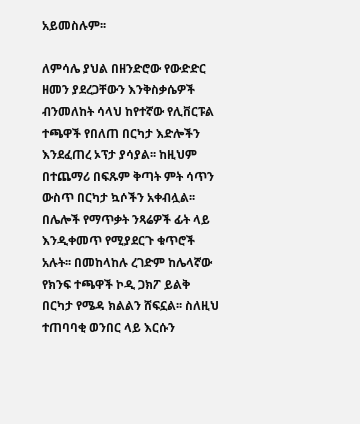አይመስሉም፡፡

ለምሳሌ ያህል በዘንድሮው የውድድር ዘመን ያደረጋቸውን እንቅስቃሴዎች ብንመለከት ሳላህ ከየተኛው የሊቨርፑል ተጫዋች የበለጠ በርካታ እድሎችን እንደፈጠረ ኦፕታ ያሳያል፡፡ ከዚህም በተጨማሪ በፍጹም ቅጣት ምት ሳጥን ውስጥ በርካታ ኳሶችን አቀብሏል፡፡ በሌሎች የማጥቃት ንጻሬዎች ፊት ላይ እንዲቀመጥ የሚያደርጉ ቁጥሮች አሉት፡፡ በመከላከሉ ረገድም ከሌላኛው የክንፍ ተጫዋች ኮዲ ጋክፖ ይልቅ በርካታ የሜዳ ክልልን ሸፍኗል፡፡ ስለዚህ ተጠባባቂ ወንበር ላይ እርሱን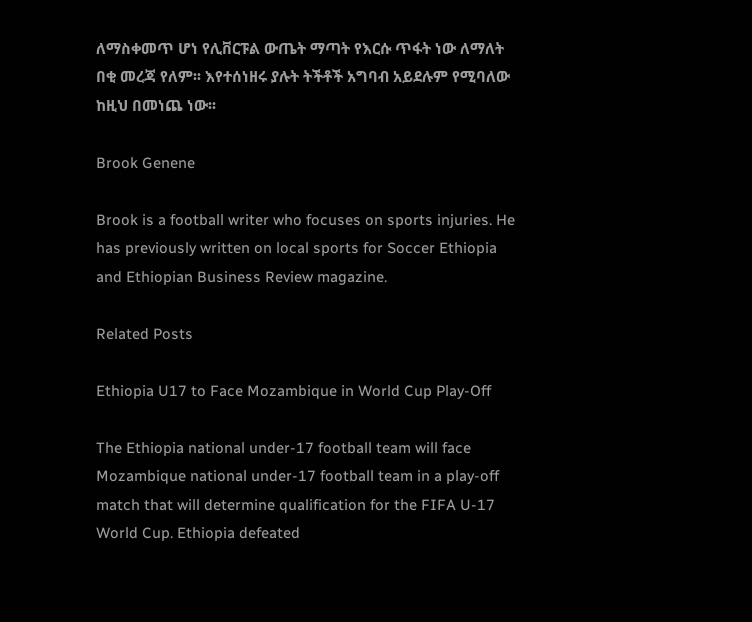ለማስቀመጥ ሆነ የሊቨርፑል ውጤት ማጣት የእርሱ ጥፋት ነው ለማለት በቂ መረጃ የለም፡፡ እየተሰነዘሩ ያሉት ትችቶች አግባብ አይደሉም የሚባለው ከዚህ በመነጨ ነው፡፡

Brook Genene

Brook is a football writer who focuses on sports injuries. He has previously written on local sports for Soccer Ethiopia and Ethiopian Business Review magazine.

Related Posts

Ethiopia U17 to Face Mozambique in World Cup Play-Off

The Ethiopia national under-17 football team will face Mozambique national under-17 football team in a play-off match that will determine qualification for the FIFA U-17 World Cup. Ethiopia defeated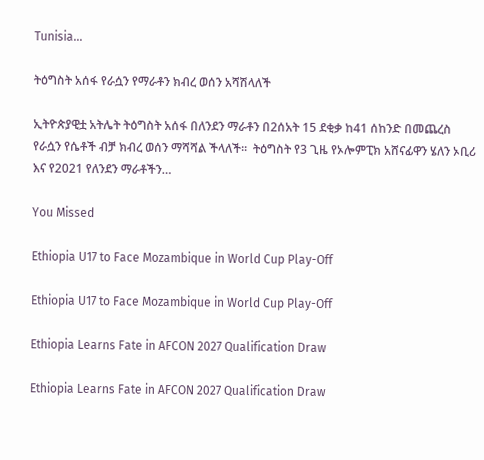Tunisia…

ትዕግስት አሰፋ የራሷን የማራቶን ክብረ ወሰን አሻሽላለች

ኢትዮጵያዊቷ አትሌት ትዕግስት አሰፋ በለንደን ማራቶን በ2ሰአት 15 ደቂቃ ከ41 ሰከንድ በመጨረስ የራሷን የሴቶች ብቻ ክብረ ወሰን ማሻሻል ችላለች፡፡  ትዕግስት የ3 ጊዜ የኦሎምፒክ አሸናፊዋን ሄለን ኦቢሪ እና የ2021 የለንደን ማራቶችን…

You Missed

Ethiopia U17 to Face Mozambique in World Cup Play-Off

Ethiopia U17 to Face Mozambique in World Cup Play-Off

Ethiopia Learns Fate in AFCON 2027 Qualification Draw

Ethiopia Learns Fate in AFCON 2027 Qualification Draw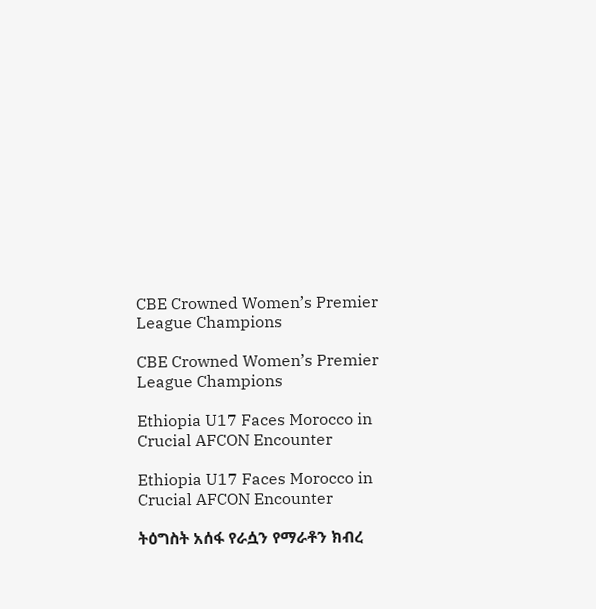CBE Crowned Women’s Premier League Champions

CBE Crowned Women’s Premier League Champions

Ethiopia U17 Faces Morocco in Crucial AFCON Encounter

Ethiopia U17 Faces Morocco in Crucial AFCON Encounter

ትዕግስት አሰፋ የራሷን የማራቶን ክብረ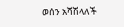ወሰን አሻሽላለች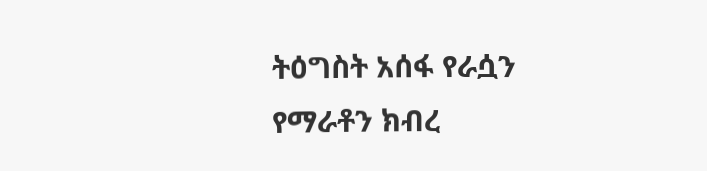ትዕግስት አሰፋ የራሷን የማራቶን ክብረ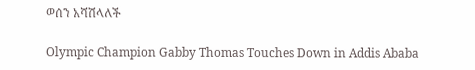ወሰን አሻሽላለች

Olympic Champion Gabby Thomas Touches Down in Addis Ababa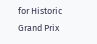for Historic Grand Prix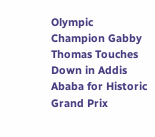Olympic Champion Gabby Thomas Touches Down in Addis Ababa for Historic Grand Prix